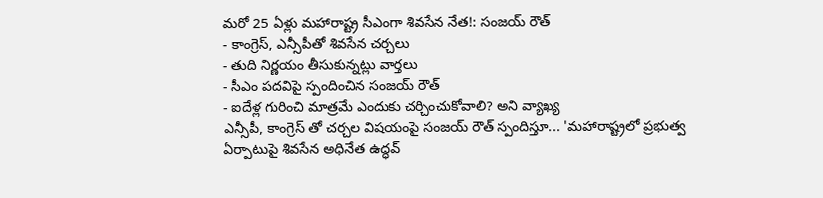మరో 25 ఏళ్లు మహారాష్ట్ర సీఎంగా శివసేన నేత!: సంజయ్ రౌత్
- కాంగ్రెస్, ఎన్సీపీతో శివసేన చర్చలు
- తుది నిర్ణయం తీసుకున్నట్లు వార్తలు
- సీఎం పదవిపై స్పందించిన సంజయ్ రౌత్
- ఐదేళ్ల గురించి మాత్రమే ఎందుకు చర్చించుకోవాలి? అని వ్యాఖ్య
ఎన్సీపీ, కాంగ్రెస్ తో చర్చల విషయంపై సంజయ్ రౌత్ స్పందిస్తూ... 'మహారాష్ట్రలో ప్రభుత్వ ఏర్పాటుపై శివసేన అధినేత ఉద్ధవ్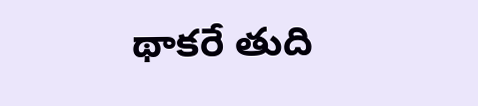థాకరే తుది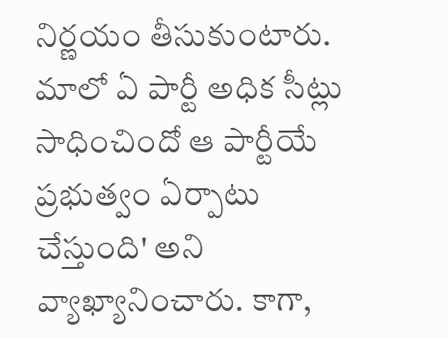నిర్ణయం తీసుకుంటారు. మాలో ఏ పార్టీ అధిక సీట్లు సాధించిందో ఆ పార్టీయే ప్రభుత్వం ఏర్పాటు చేస్తుంది' అని వ్యాఖ్యానించారు. కాగా,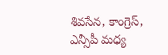శివసేన, కాంగ్రెస్, ఎన్సీపీ మధ్య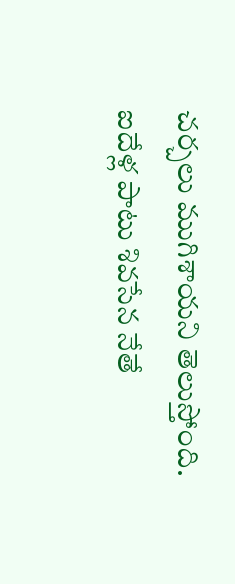చర్చలు ముగిశాయని తెలుస్తోంది. ఐదేళ్ల పాటు శివసేన నేతే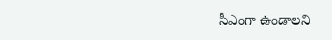సీఎంగా ఉండాలని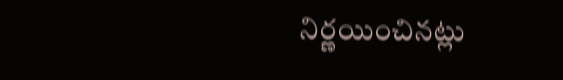నిర్ణయించినట్లు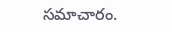సమాచారం.